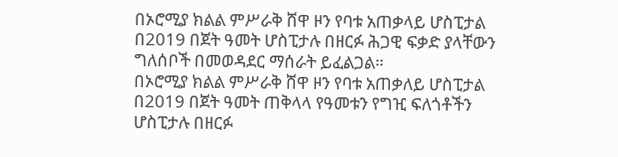በኦሮሚያ ክልል ምሥራቅ ሸዋ ዞን የባቱ አጠቃላይ ሆስፒታል በ2019 በጀት ዓመት ሆስፒታሉ በዘርፉ ሕጋዊ ፍቃድ ያላቸውን ግለሰቦች በመወዳደር ማሰራት ይፈልጋል።
በኦሮሚያ ክልል ምሥራቅ ሸዋ ዞን የባቱ አጠቃለይ ሆስፒታል በ2019 በጀት ዓመት ጠቅላላ የዓመቱን የግዢ ፍለጎቶችን ሆስፒታሉ በዘርፉ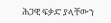ሕጋዊ ፍቃድ ያላቸውን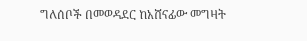ግለሰቦች በመወዳደር ከአሸናፊው መግዛት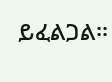ይፈልጋል፡፡